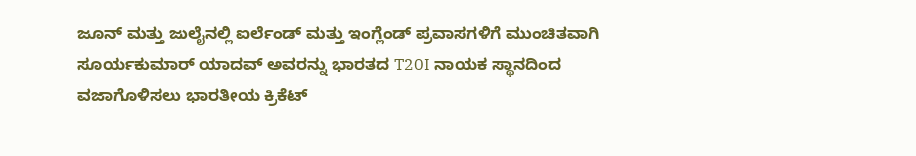ಜೂನ್ ಮತ್ತು ಜುಲೈನಲ್ಲಿ ಐರ್ಲೆಂಡ್ ಮತ್ತು ಇಂಗ್ಲೆಂಡ್ ಪ್ರವಾಸಗಳಿಗೆ ಮುಂಚಿತವಾಗಿ ಸೂರ್ಯಕುಮಾರ್ ಯಾದವ್ ಅವರನ್ನು ಭಾರತದ T20I ನಾಯಕ ಸ್ಥಾನದಿಂದ ವಜಾಗೊಳಿಸಲು ಭಾರತೀಯ ಕ್ರಿಕೆಟ್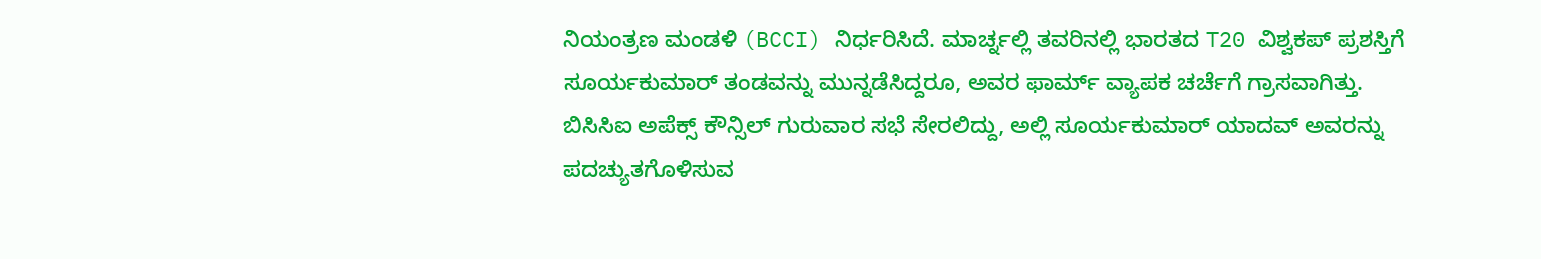ನಿಯಂತ್ರಣ ಮಂಡಳಿ (BCCI) ನಿರ್ಧರಿಸಿದೆ. ಮಾರ್ಚ್ನಲ್ಲಿ ತವರಿನಲ್ಲಿ ಭಾರತದ T20 ವಿಶ್ವಕಪ್ ಪ್ರಶಸ್ತಿಗೆ ಸೂರ್ಯಕುಮಾರ್ ತಂಡವನ್ನು ಮುನ್ನಡೆಸಿದ್ದರೂ, ಅವರ ಫಾರ್ಮ್ ವ್ಯಾಪಕ ಚರ್ಚೆಗೆ ಗ್ರಾಸವಾಗಿತ್ತು.
ಬಿಸಿಸಿಐ ಅಪೆಕ್ಸ್ ಕೌನ್ಸಿಲ್ ಗುರುವಾರ ಸಭೆ ಸೇರಲಿದ್ದು, ಅಲ್ಲಿ ಸೂರ್ಯಕುಮಾರ್ ಯಾದವ್ ಅವರನ್ನು ಪದಚ್ಯುತಗೊಳಿಸುವ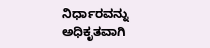ನಿರ್ಧಾರವನ್ನು ಅಧಿಕೃತವಾಗಿ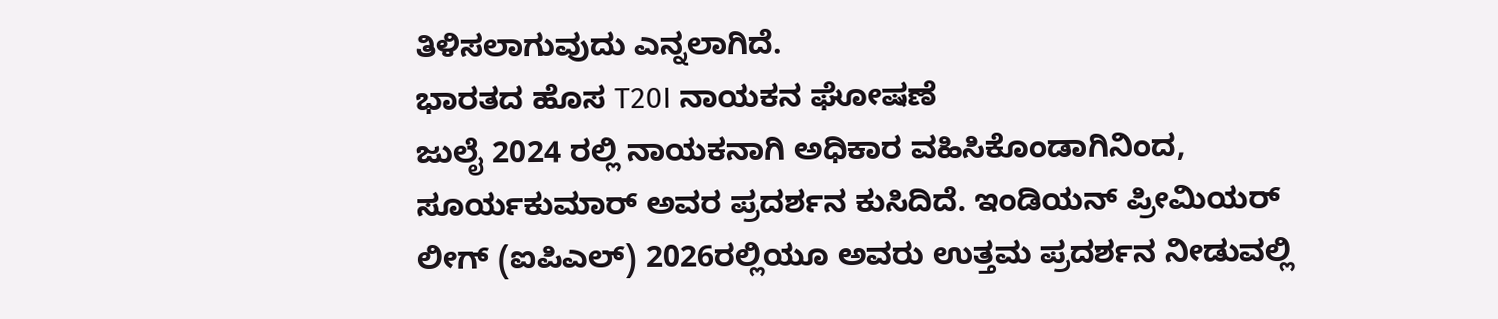ತಿಳಿಸಲಾಗುವುದು ಎನ್ನಲಾಗಿದೆ.
ಭಾರತದ ಹೊಸ T20I ನಾಯಕನ ಘೋಷಣೆ
ಜುಲೈ 2024 ರಲ್ಲಿ ನಾಯಕನಾಗಿ ಅಧಿಕಾರ ವಹಿಸಿಕೊಂಡಾಗಿನಿಂದ, ಸೂರ್ಯಕುಮಾರ್ ಅವರ ಪ್ರದರ್ಶನ ಕುಸಿದಿದೆ. ಇಂಡಿಯನ್ ಪ್ರೀಮಿಯರ್ ಲೀಗ್ (ಐಪಿಎಲ್) 2026ರಲ್ಲಿಯೂ ಅವರು ಉತ್ತಮ ಪ್ರದರ್ಶನ ನೀಡುವಲ್ಲಿ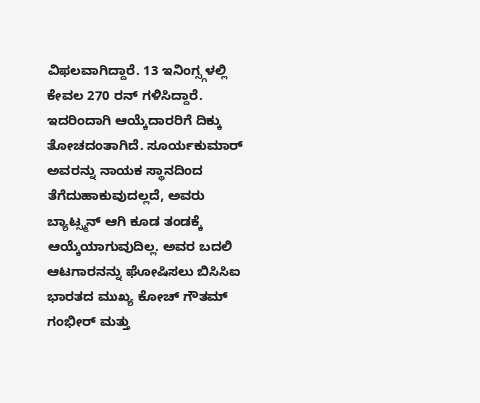ವಿಫಲವಾಗಿದ್ದಾರೆ. 13 ಇನಿಂಗ್ಸ್ಗಳಲ್ಲಿ ಕೇವಲ 270 ರನ್ ಗಳಿಸಿದ್ದಾರೆ.
ಇದರಿಂದಾಗಿ ಆಯ್ಕೆದಾರರಿಗೆ ದಿಕ್ಕು ತೋಚದಂತಾಗಿದೆ. ಸೂರ್ಯಕುಮಾರ್ ಅವರನ್ನು ನಾಯಕ ಸ್ಥಾನದಿಂದ ತೆಗೆದುಹಾಕುವುದಲ್ಲದೆ, ಅವರು ಬ್ಯಾಟ್ಸ್ಮನ್ ಆಗಿ ಕೂಡ ತಂಡಕ್ಕೆ ಆಯ್ಕೆಯಾಗುವುದಿಲ್ಲ. ಅವರ ಬದಲಿ ಆಟಗಾರನನ್ನು ಘೋಷಿಸಲು ಬಿಸಿಸಿಐ ಭಾರತದ ಮುಖ್ಯ ಕೋಚ್ ಗೌತಮ್ ಗಂಭೀರ್ ಮತ್ತು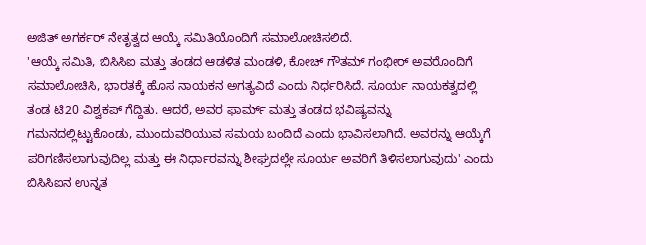ಅಜಿತ್ ಅಗರ್ಕರ್ ನೇತೃತ್ವದ ಆಯ್ಕೆ ಸಮಿತಿಯೊಂದಿಗೆ ಸಮಾಲೋಚಿಸಲಿದೆ.
'ಆಯ್ಕೆ ಸಮಿತಿ, ಬಿಸಿಸಿಐ ಮತ್ತು ತಂಡದ ಆಡಳಿತ ಮಂಡಳಿ, ಕೋಚ್ ಗೌತಮ್ ಗಂಭೀರ್ ಅವರೊಂದಿಗೆ ಸಮಾಲೋಚಿಸಿ, ಭಾರತಕ್ಕೆ ಹೊಸ ನಾಯಕನ ಅಗತ್ಯವಿದೆ ಎಂದು ನಿರ್ಧರಿಸಿದೆ. ಸೂರ್ಯ ನಾಯಕತ್ವದಲ್ಲಿ ತಂಡ ಟಿ20 ವಿಶ್ವಕಪ್ ಗೆದ್ದಿತು. ಆದರೆ, ಅವರ ಫಾರ್ಮ್ ಮತ್ತು ತಂಡದ ಭವಿಷ್ಯವನ್ನು ಗಮನದಲ್ಲಿಟ್ಟುಕೊಂಡು, ಮುಂದುವರಿಯುವ ಸಮಯ ಬಂದಿದೆ ಎಂದು ಭಾವಿಸಲಾಗಿದೆ. ಅವರನ್ನು ಆಯ್ಕೆಗೆ ಪರಿಗಣಿಸಲಾಗುವುದಿಲ್ಲ ಮತ್ತು ಈ ನಿರ್ಧಾರವನ್ನು ಶೀಘ್ರದಲ್ಲೇ ಸೂರ್ಯ ಅವರಿಗೆ ತಿಳಿಸಲಾಗುವುದು' ಎಂದು ಬಿಸಿಸಿಐನ ಉನ್ನತ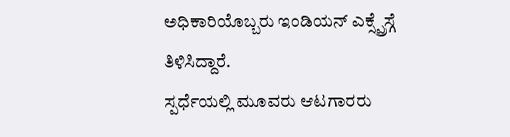ಅಧಿಕಾರಿಯೊಬ್ಬರು ಇಂಡಿಯನ್ ಎಕ್ಸ್ಪ್ರೆಸ್ಗೆ ತಿಳಿಸಿದ್ದಾರೆ.
ಸ್ಪರ್ಧೆಯಲ್ಲಿ ಮೂವರು ಆಟಗಾರರು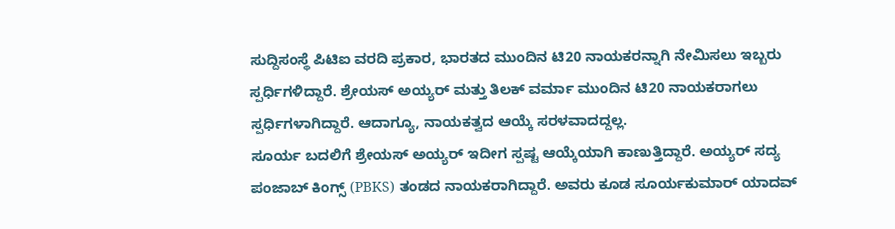ಸುದ್ದಿಸಂಸ್ಥೆ ಪಿಟಿಐ ವರದಿ ಪ್ರಕಾರ, ಭಾರತದ ಮುಂದಿನ ಟಿ20 ನಾಯಕರನ್ನಾಗಿ ನೇಮಿಸಲು ಇಬ್ಬರು ಸ್ಪರ್ಧಿಗಳಿದ್ದಾರೆ. ಶ್ರೇಯಸ್ ಅಯ್ಯರ್ ಮತ್ತು ತಿಲಕ್ ವರ್ಮಾ ಮುಂದಿನ ಟಿ20 ನಾಯಕರಾಗಲು ಸ್ಪರ್ಧಿಗಳಾಗಿದ್ದಾರೆ. ಆದಾಗ್ಯೂ, ನಾಯಕತ್ವದ ಆಯ್ಕೆ ಸರಳವಾದದ್ದಲ್ಲ.
ಸೂರ್ಯ ಬದಲಿಗೆ ಶ್ರೇಯಸ್ ಅಯ್ಯರ್ ಇದೀಗ ಸ್ಪಷ್ಟ ಆಯ್ಕೆಯಾಗಿ ಕಾಣುತ್ತಿದ್ದಾರೆ. ಅಯ್ಯರ್ ಸದ್ಯ ಪಂಜಾಬ್ ಕಿಂಗ್ಸ್ (PBKS) ತಂಡದ ನಾಯಕರಾಗಿದ್ದಾರೆ. ಅವರು ಕೂಡ ಸೂರ್ಯಕುಮಾರ್ ಯಾದವ್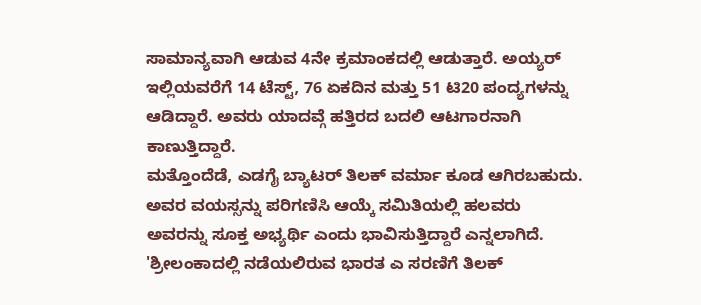ಸಾಮಾನ್ಯವಾಗಿ ಆಡುವ 4ನೇ ಕ್ರಮಾಂಕದಲ್ಲಿ ಆಡುತ್ತಾರೆ. ಅಯ್ಯರ್ ಇಲ್ಲಿಯವರೆಗೆ 14 ಟೆಸ್ಟ್, 76 ಏಕದಿನ ಮತ್ತು 51 ಟಿ20 ಪಂದ್ಯಗಳನ್ನು ಆಡಿದ್ದಾರೆ. ಅವರು ಯಾದವ್ಗೆ ಹತ್ತಿರದ ಬದಲಿ ಆಟಗಾರನಾಗಿ ಕಾಣುತ್ತಿದ್ದಾರೆ.
ಮತ್ತೊಂದೆಡೆ, ಎಡಗೈ ಬ್ಯಾಟರ್ ತಿಲಕ್ ವರ್ಮಾ ಕೂಡ ಆಗಿರಬಹುದು. ಅವರ ವಯಸ್ಸನ್ನು ಪರಿಗಣಿಸಿ ಆಯ್ಕೆ ಸಮಿತಿಯಲ್ಲಿ ಹಲವರು ಅವರನ್ನು ಸೂಕ್ತ ಅಭ್ಯರ್ಥಿ ಎಂದು ಭಾವಿಸುತ್ತಿದ್ದಾರೆ ಎನ್ನಲಾಗಿದೆ.
'ಶ್ರೀಲಂಕಾದಲ್ಲಿ ನಡೆಯಲಿರುವ ಭಾರತ ಎ ಸರಣಿಗೆ ತಿಲಕ್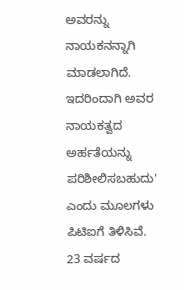ಅವರನ್ನು ನಾಯಕನನ್ನಾಗಿ ಮಾಡಲಾಗಿದೆ. ಇದರಿಂದಾಗಿ ಅವರ ನಾಯಕತ್ವದ ಅರ್ಹತೆಯನ್ನು ಪರಿಶೀಲಿಸಬಹುದು' ಎಂದು ಮೂಲಗಳು ಪಿಟಿಐಗೆ ತಿಳಿಸಿವೆ. 23 ವರ್ಷದ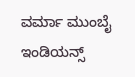ವರ್ಮಾ ಮುಂಬೈ ಇಂಡಿಯನ್ಸ್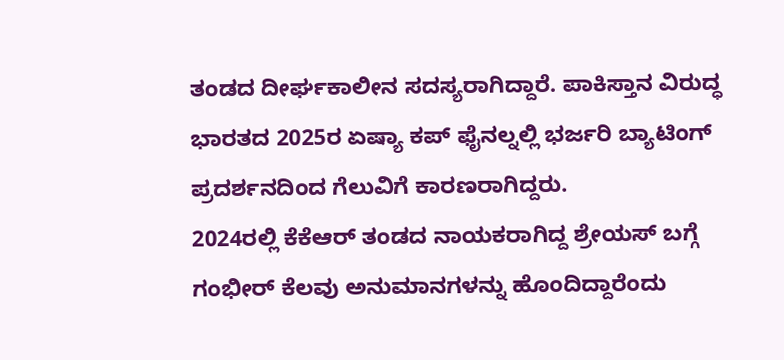ತಂಡದ ದೀರ್ಘಕಾಲೀನ ಸದಸ್ಯರಾಗಿದ್ದಾರೆ. ಪಾಕಿಸ್ತಾನ ವಿರುದ್ಧ ಭಾರತದ 2025ರ ಏಷ್ಯಾ ಕಪ್ ಫೈನಲ್ನಲ್ಲಿ ಭರ್ಜರಿ ಬ್ಯಾಟಿಂಗ್ ಪ್ರದರ್ಶನದಿಂದ ಗೆಲುವಿಗೆ ಕಾರಣರಾಗಿದ್ದರು.
2024ರಲ್ಲಿ ಕೆಕೆಆರ್ ತಂಡದ ನಾಯಕರಾಗಿದ್ದ ಶ್ರೇಯಸ್ ಬಗ್ಗೆ ಗಂಭೀರ್ ಕೆಲವು ಅನುಮಾನಗಳನ್ನು ಹೊಂದಿದ್ದಾರೆಂದು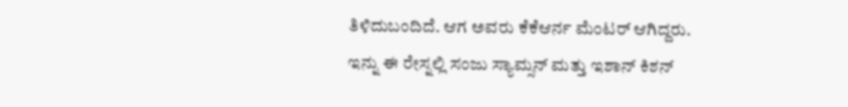ತಿಳಿದುಬಂದಿದೆ. ಆಗ ಅವರು ಕೆಕೆಆರ್ನ ಮೆಂಟರ್ ಆಗಿದ್ದರು.
ಇನ್ನು ಈ ರೇಸ್ನಲ್ಲಿ ಸಂಜು ಸ್ಯಾಮ್ಸನ್ ಮತ್ತು ಇಶಾನ್ ಕಿಶನ್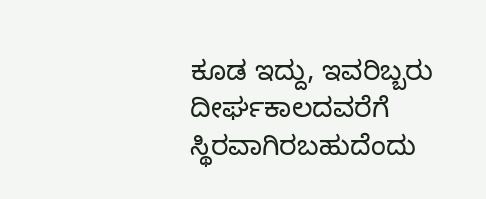ಕೂಡ ಇದ್ದು, ಇವರಿಬ್ಬರು ದೀರ್ಘಕಾಲದವರೆಗೆ ಸ್ಥಿರವಾಗಿರಬಹುದೆಂದು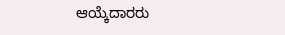ಆಯ್ಕೆದಾರರು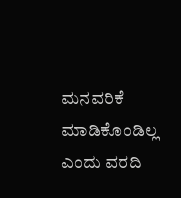ಮನವರಿಕೆ ಮಾಡಿಕೊಂಡಿಲ್ಲ ಎಂದು ವರದಿ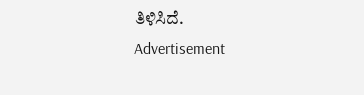ತಿಳಿಸಿದೆ.
Advertisement